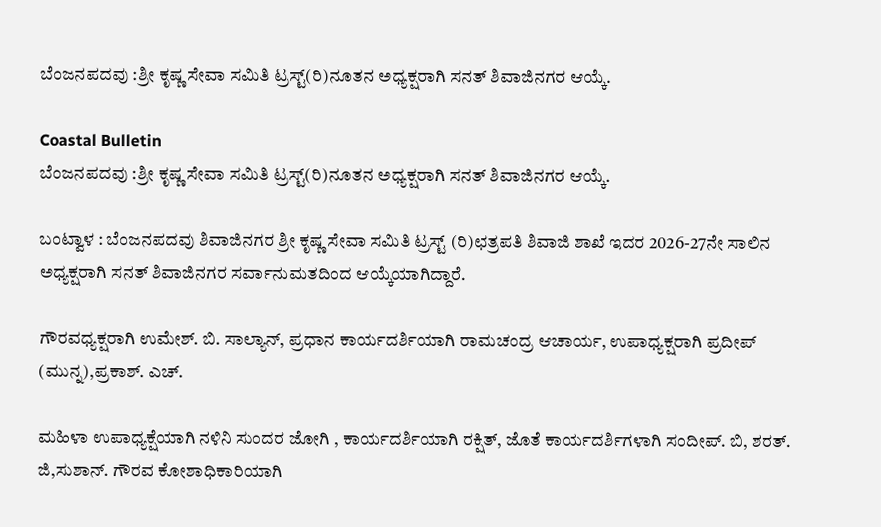ಬೆಂಜನಪದವು :ಶ್ರೀ ಕೃಷ್ಣ ಸೇವಾ ಸಮಿತಿ ಟ್ರಸ್ಟ್(ರಿ)ನೂತನ ಅಧ್ಯಕ್ಷರಾಗಿ ಸನತ್ ಶಿವಾಜಿನಗರ ಆಯ್ಕೆ.

Coastal Bulletin
ಬೆಂಜನಪದವು :ಶ್ರೀ ಕೃಷ್ಣ ಸೇವಾ ಸಮಿತಿ ಟ್ರಸ್ಟ್(ರಿ)ನೂತನ ಅಧ್ಯಕ್ಷರಾಗಿ ಸನತ್ ಶಿವಾಜಿನಗರ ಆಯ್ಕೆ.

ಬಂಟ್ವಾಳ : ಬೆಂಜನಪದವು ಶಿವಾಜಿನಗರ ಶ್ರೀ ಕೃಷ್ಣ ಸೇವಾ ಸಮಿತಿ ಟ್ರಸ್ಟ್ (ರಿ)ಛತ್ರಪತಿ ಶಿವಾಜಿ ಶಾಖೆ ಇದರ 2026-27ನೇ ಸಾಲಿನ ಅಧ್ಯಕ್ಷರಾಗಿ ಸನತ್ ಶಿವಾಜಿನಗರ ಸರ್ವಾನುಮತದಿಂದ ಆಯ್ಕೆಯಾಗಿದ್ದಾರೆ.

ಗೌರವಧ್ಯಕ್ಷರಾಗಿ ಉಮೇಶ್. ಬಿ. ಸಾಲ್ಯಾನ್, ಪ್ರಧಾನ ಕಾರ್ಯದರ್ಶಿಯಾಗಿ ರಾಮಚಂದ್ರ ಆಚಾರ್ಯ, ಉಪಾಧ್ಯಕ್ಷರಾಗಿ ಪ್ರದೀಪ್ (ಮುನ್ನ),ಪ್ರಕಾಶ್. ಎಚ್.

ಮಹಿಳಾ ಉಪಾಧ್ಯಕ್ಷೆಯಾಗಿ ನಳಿನಿ ಸುಂದರ ಜೋಗಿ , ಕಾರ್ಯದರ್ಶಿಯಾಗಿ ರಕ್ಷಿತ್, ಜೊತೆ ಕಾರ್ಯದರ್ಶಿಗಳಾಗಿ ಸಂದೀಪ್. ಬಿ, ಶರತ್. ಜಿ,ಸುಶಾನ್. ಗೌರವ ಕೋಶಾಧಿಕಾರಿಯಾಗಿ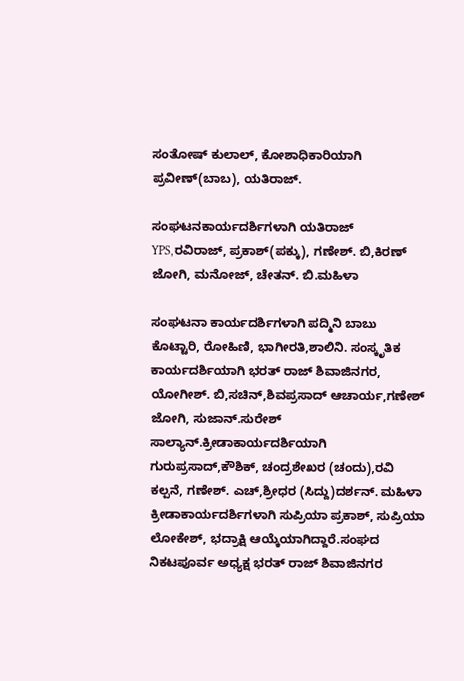ಸಂತೋಷ್ ಕುಲಾಲ್, ಕೋಶಾಧಿಕಾರಿಯಾಗಿ ಪ್ರವೀಣ್(ಬಾಬ), ಯತಿರಾಜ್.

ಸಂಘಟನಕಾರ್ಯದರ್ಶಿಗಳಾಗಿ ಯತಿರಾಜ್ YPS,ರವಿರಾಜ್, ಪ್ರಕಾಶ್(ಪಕ್ಕು), ಗಣೇಶ್. ಬಿ,ಕಿರಣ್ ಜೋಗಿ, ಮನೋಜ್, ಚೇತನ್. ಬಿ.ಮಹಿಳಾ

ಸಂಘಟನಾ ಕಾರ್ಯದರ್ಶಿಗಳಾಗಿ ಪದ್ಮಿನಿ ಬಾಬು ಕೊಟ್ಟಾರಿ, ರೋಹಿಣಿ, ಭಾಗೀರತಿ,ಶಾಲಿನಿ. ಸಂಸ್ಕೃತಿಕ ಕಾರ್ಯದರ್ಶಿಯಾಗಿ ಭರತ್ ರಾಜ್ ಶಿವಾಜಿನಗರ, ಯೋಗೀಶ್. ಬಿ,ಸಚಿನ್,ಶಿವಪ್ರಸಾದ್ ಆಚಾರ್ಯ,ಗಣೇಶ್ ಜೋಗಿ, ಸುಜಾನ್.ಸುರೇಶ್ ಸಾಲ್ಯಾನ್.ಕ್ರೀಡಾಕಾರ್ಯದರ್ಶಿಯಾಗಿ ಗುರುಪ್ರಸಾದ್,ಕೌಶಿಕ್, ಚಂದ್ರಶೇಖರ (ಚಂದು),ರವಿ ಕಲ್ಪನೆ, ಗಣೇಶ್. ಎಚ್,ಶ್ರೀಧರ (ಸಿದ್ದು)ದರ್ಶನ್. ಮಹಿಳಾ ಕ್ರೀಡಾಕಾರ್ಯದರ್ಶಿಗಳಾಗಿ ಸುಪ್ರಿಯಾ ಪ್ರಕಾಶ್, ಸುಪ್ರಿಯಾ ಲೋಕೇಶ್, ಭದ್ರಾಕ್ಷಿ ಆಯ್ಕೆಯಾಗಿದ್ದಾರೆ.ಸಂಘದ ನಿಕಟಪೂರ್ವ ಅಧ್ಯಕ್ಷ ಭರತ್ ರಾಜ್ ಶಿವಾಜಿನಗರ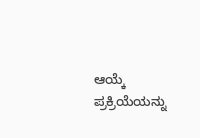ಆಯ್ಕೆ ಪ್ರಕ್ರಿಯೆಯನ್ನು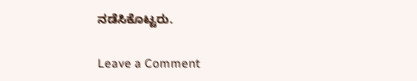ನಡೆಸಿಕೊಟ್ಟರು.

Leave a Comment